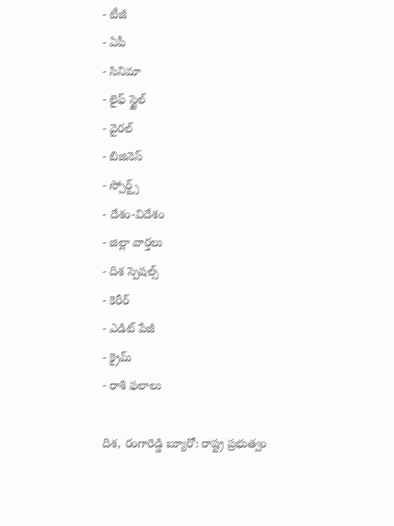- టీజీ
- ఏపీ
- సినిమా
- లైఫ్ స్టైల్
- వైరల్
- బిజినెస్
- స్పోర్ట్స్
- దేశం-విదేశం
- జిల్లా వార్తలు
- దిశ స్పెషల్స్
- కెరీర్
- ఎడిట్ పేజీ
- క్రైమ్
- రాశి ఫలాలు

దిశ, రంగారెడ్డి బ్యూరో: రాష్ట్ర ప్రభుత్వం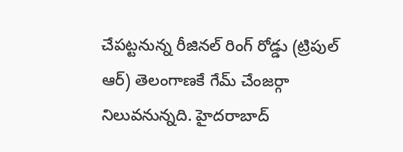చేపట్టనున్న రీజినల్ రింగ్ రోడ్డు (ట్రిపుల్ ఆర్) తెలంగాణకే గేమ్ చేంజర్గా నిలువనున్నది. హైదరాబాద్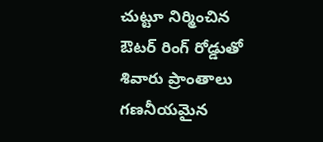చుట్టూ నిర్మించిన ఔటర్ రింగ్ రోడ్డుతో శివారు ప్రాంతాలు గణనీయమైన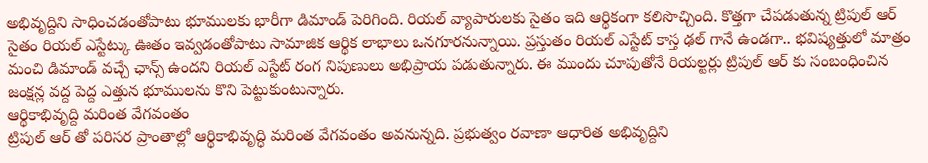అభివృద్దిని సాధించడంతోపాటు భూములకు భారీగా డిమాండ్ పెరిగింది. రియల్ వ్యాపారులకు సైతం ఇది ఆర్థికంగా కలిసొచ్చింది. కొత్తగా చేపడుతున్న ట్రిపుల్ ఆర్ సైతం రియల్ ఎస్టేట్కు ఊతం ఇవ్వడంతోపాటు సామాజిక ఆర్థిక లాభాలు ఒనగూరనున్నాయి. ప్రస్తుతం రియల్ ఎస్టేట్ కాస్త ఢల్ గానే ఉండగా.. భవిష్యత్తులో మాత్రం మంచి డిమాండ్ వచ్చే ఛాన్స్ ఉందని రియల్ ఎస్టేట్ రంగ నిపుణులు అభిప్రాయ పడుతున్నారు. ఈ ముందు చూపుతోనే రియల్టర్లు ట్రిపుల్ ఆర్ కు సంబంధించిన జంక్షన్ల వద్ద పెద్ద ఎత్తున భూములను కొని పెట్టుకుంటున్నారు.
ఆర్థికాభివృద్ది మరింత వేగవంతం
ట్రిపుల్ ఆర్ తో పరిసర ప్రాంతాల్లో ఆర్థికాభివృద్ధి మరింత వేగవంతం అవనున్నది. ప్రభుత్వం రవాణా ఆధారిత అభివృద్దిని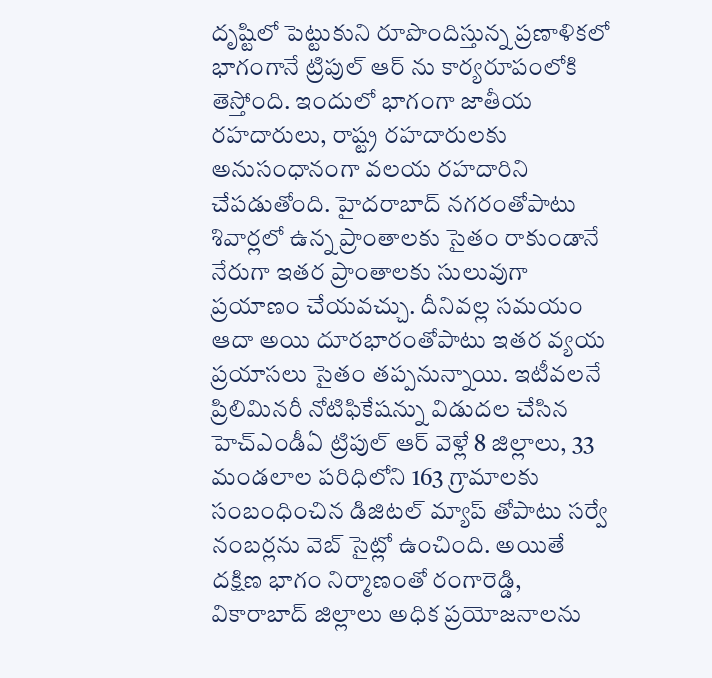దృష్టిలో పెట్టుకుని రూపొందిస్తున్న ప్రణాళికలో భాగంగానే ట్రిపుల్ ఆర్ ను కార్యరూపంలోకి తెస్తోంది. ఇందులో భాగంగా జాతీయ రహదారులు, రాష్ట్ర రహదారులకు అనుసంధానంగా వలయ రహదారిని చేపడుతోంది. హైదరాబాద్ నగరంతోపాటు శివార్లలో ఉన్న ప్రాంతాలకు సైతం రాకుండానే నేరుగా ఇతర ప్రాంతాలకు సులువుగా ప్రయాణం చేయవచ్చు. దీనివల్ల సమయం ఆదా అయి దూరభారంతోపాటు ఇతర వ్యయ ప్రయాసలు సైతం తప్పనున్నాయి. ఇటీవలనే ప్రిలిమినరీ నోటిఫికేషన్ను విడుదల చేసిన హెచ్ఎండీఏ ట్రిపుల్ ఆర్ వెళ్లే 8 జిల్లాలు, 33 మండలాల పరిధిలోని 163 గ్రామాలకు సంబంధించిన డిజిటల్ మ్యాప్ తోపాటు సర్వే నంబర్లను వెబ్ సైట్లో ఉంచింది. అయితే దక్షిణ భాగం నిర్మాణంతో రంగారెడ్డి, వికారాబాద్ జిల్లాలు అధిక ప్రయోజనాలను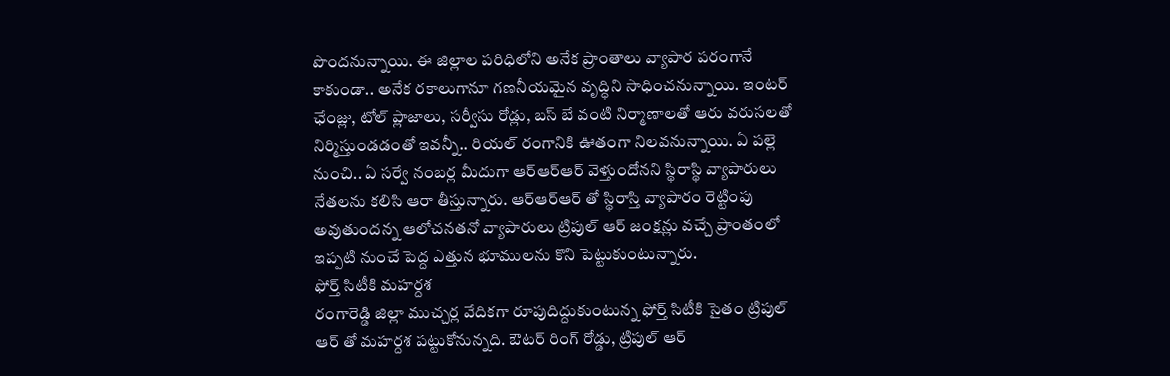పొందనున్నాయి. ఈ జిల్లాల పరిధిలోని అనేక ప్రాంతాలు వ్యాపార పరంగానే కాకుండా.. అనేక రకాలుగానూ గణనీయమైన వృద్ధిని సాధించనున్నాయి. ఇంటర్ ఛేంజ్లు, టోల్ ప్లాజాలు, సర్వీసు రోడ్లు, బస్ బే వంటి నిర్మాణాలతో ఆరు వరుసలతో నిర్మిస్తుండడంతో ఇవన్నీ.. రియల్ రంగానికి ఊతంగా నిలవనున్నాయి. ఏ పల్లె నుంచి.. ఏ సర్వే నంబర్ల మీదుగా ఆర్ఆర్ఆర్ వెళ్తుందోనని స్థిరాస్థి వ్యాపారులు నేతలను కలిసి ఆరా తీస్తున్నారు. ఆర్ఆర్ఆర్ తో స్థిరాస్తి వ్యాపారం రెట్టింపు అవుతుందన్న ఆలోచనతనో వ్యాపారులు ట్రిపుల్ ఆర్ జంక్షన్లు వచ్చే ప్రాంతంలో ఇప్పటి నుంచే పెద్ద ఎత్తున భూములను కొని పెట్టుకుంటున్నారు.
ఫోర్త్ సిటీకి మహర్దశ
రంగారెడ్డి జిల్లా ముచ్చర్ల వేదికగా రూపుదిద్దుకుంటున్న ఫోర్త్ సిటీకి సైతం ట్రిపుల్ ఆర్ తో మహర్దశ పట్టుకోనున్నది. ఔటర్ రింగ్ రోడ్డు, ట్రిపుల్ ఆర్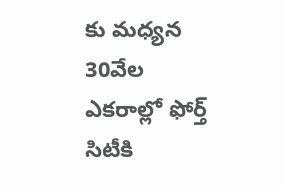కు మధ్యన 30వేల ఎకరాల్లో ఫోర్త్ సిటీకి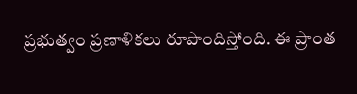ప్రభుత్వం ప్రణాళికలు రూపొందిస్తోంది. ఈ ప్రాంత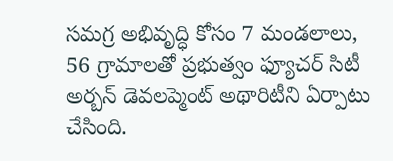సమగ్ర అభివృద్ధి కోసం 7 మండలాలు, 56 గ్రామాలతో ప్రభుత్వం ఫ్యూచర్ సిటీ అర్బన్ డెవలప్మెంట్ అథారిటీని ఏర్పాటు చేసింది.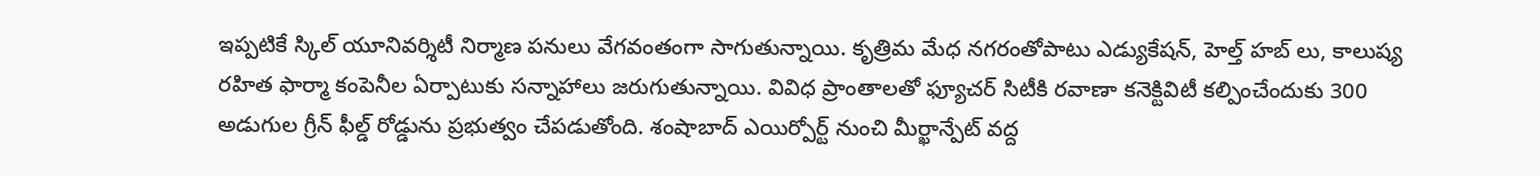ఇప్పటికే స్కిల్ యూనివర్శిటీ నిర్మాణ పనులు వేగవంతంగా సాగుతున్నాయి. కృత్రిమ మేధ నగరంతోపాటు ఎడ్యుకేషన్, హెల్త్ హబ్ లు, కాలుష్య రహిత ఫార్మా కంపెనీల ఏర్పాటుకు సన్నాహాలు జరుగుతున్నాయి. వివిధ ప్రాంతాలతో ఫ్యూచర్ సిటీకి రవాణా కనెక్టివిటీ కల్పించేందుకు 300 అడుగుల గ్రీన్ ఫీల్డ్ రోడ్డును ప్రభుత్వం చేపడుతోంది. శంషాబాద్ ఎయిర్పోర్ట్ నుంచి మీర్ఖాన్పేట్ వద్ద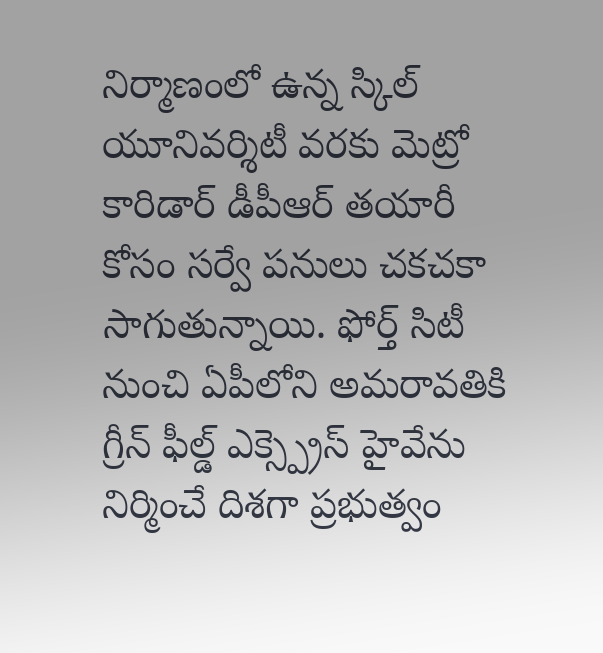నిర్మాణంలో ఉన్న స్కిల్ యూనివర్శిటీ వరకు మెట్రో కారిడార్ డీపీఆర్ తయారీ కోసం సర్వే పనులు చకచకా సాగుతున్నాయి. ఫోర్త్ సిటీ నుంచి ఏపీలోని అమరావతికి గ్రీన్ ఫీల్డ్ ఎక్స్ప్రెస్ హైవేను నిర్మించే దిశగా ప్రభుత్వం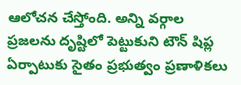ఆలోచన చేస్తోంది. అన్ని వర్గాల ప్రజలను దృష్టిలో పెట్టుకుని టౌన్ షిప్ల ఏర్పాటుకు సైతం ప్రభుత్వం ప్రణాళికలు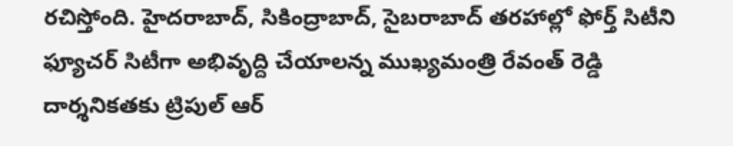రచిస్తోంది. హైదరాబాద్, సికింద్రాబాద్, సైబరాబాద్ తరహాల్లో ఫోర్త్ సిటీని ఫ్యూచర్ సిటీగా అభివృద్ది చేయాలన్న ముఖ్యమంత్రి రేవంత్ రెడ్డి దార్శనికతకు ట్రిపుల్ ఆర్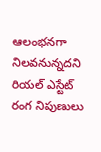ఆలంభనగా నిలవనున్నదని రియల్ ఎస్టేట్ రంగ నిపుణులు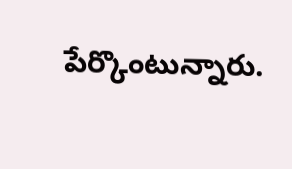పేర్కొంటున్నారు.